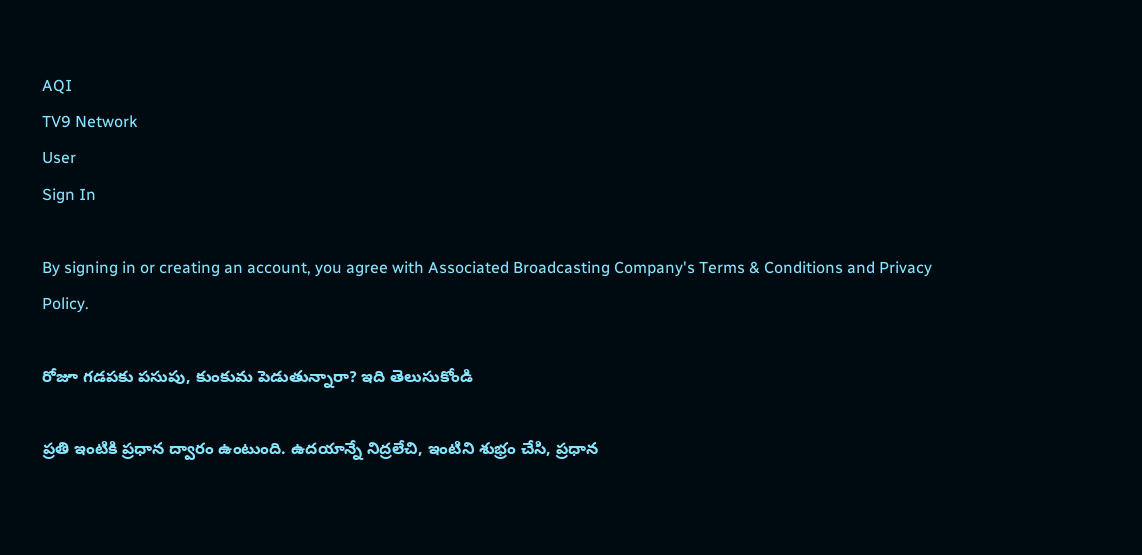AQI
TV9 Network
User
Sign In

By signing in or creating an account, you agree with Associated Broadcasting Company's Terms & Conditions and Privacy Policy.

రోజూ గడపకు పసుపు, కుంకుమ పెడుతున్నారా? ఇది తెలుసుకోండి

ప్రతి ఇంటికి ప్రధాన ద్వారం ఉంటుంది. ఉదయాన్నే నిద్రలేచి, ఇంటిని శుభ్రం చేసి, ప్రధాన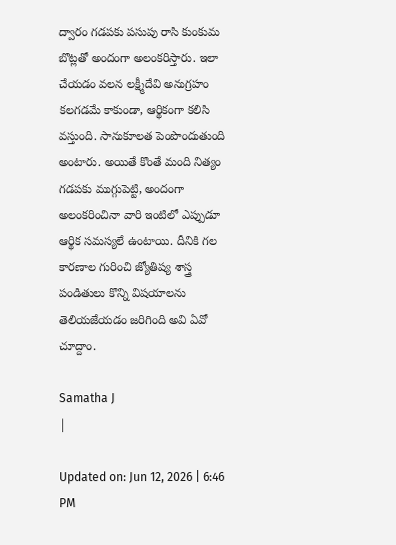ద్వారం గడపకు పసుపు రాసి కుంకుమ బొట్లతో అందంగా అలంకరిస్తారు. ఇలా చేయడం వలన లక్ష్మీదేవి అనుగ్రహం కలగడమే కాకుండా, ఆర్థికంగా కలిసి వస్తుంది. సానుకూలత పెంపొందుతుంది అంటారు. అయితే కొంతే మంది నిత్యం గడపకు ముగ్గుపెట్టి, అందంగా అలంకరించినా వారి ఇంటిలో ఎప్పుడూ ఆర్థిక సమస్యలే ఉంటాయి. దీనికి గల కారణాల గురించి జ్యోతిష్య శాస్త్ర పండితులు కొన్ని విషయాలను తెలియజేయడం జరిగింది అవి ఏవో చూద్దాం.

Samatha J
|

Updated on: Jun 12, 2026 | 6:46 PM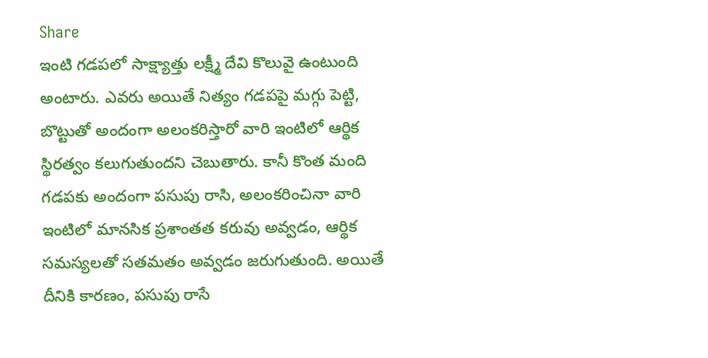Share
ఇంటి గడపలో సాక్ష్యాత్తు లక్ష్మీ దేవి కొలువై ఉంటుంది అంటారు. ఎవరు అయితే నిత్యం గడపపై మగ్గు పెట్టి, బొట్టుతో అందంగా అలంకరిస్తారో వారి ఇంటిలో ఆర్థిక స్థిరత్వం కలుగుతుందని చెబుతారు. కానీ కొంత మంది గడపకు అందంగా పసుపు రాసి, అలంకరించినా వారి ఇంటిలో మానసిక ప్రశాంతత కరువు అవ్వడం, ఆర్థిక సమస్యలతో సతమతం అవ్వడం జరుగుతుంది. అయితే దీనికి కారణం, పసుపు రాసే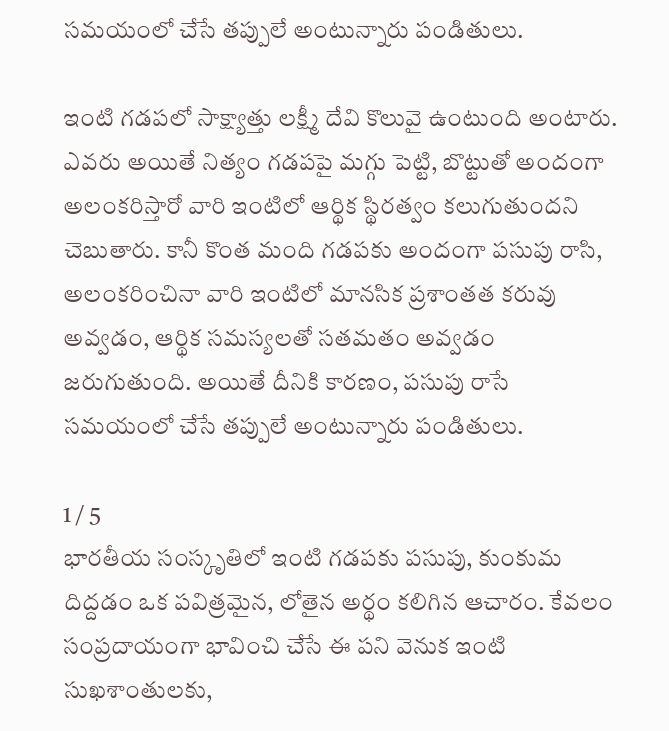సమయంలో చేసే తప్పులే అంటున్నారు పండితులు.

ఇంటి గడపలో సాక్ష్యాత్తు లక్ష్మీ దేవి కొలువై ఉంటుంది అంటారు. ఎవరు అయితే నిత్యం గడపపై మగ్గు పెట్టి, బొట్టుతో అందంగా అలంకరిస్తారో వారి ఇంటిలో ఆర్థిక స్థిరత్వం కలుగుతుందని చెబుతారు. కానీ కొంత మంది గడపకు అందంగా పసుపు రాసి, అలంకరించినా వారి ఇంటిలో మానసిక ప్రశాంతత కరువు అవ్వడం, ఆర్థిక సమస్యలతో సతమతం అవ్వడం జరుగుతుంది. అయితే దీనికి కారణం, పసుపు రాసే సమయంలో చేసే తప్పులే అంటున్నారు పండితులు.

1 / 5
భారతీయ సంస్కృతిలో ఇంటి గడపకు పసుపు, కుంకుమ దిద్దడం ఒక పవిత్రమైన, లోతైన అర్థం కలిగిన ఆచారం. కేవలం సంప్రదాయంగా భావించి చేసే ఈ పని వెనుక ఇంటి సుఖశాంతులకు,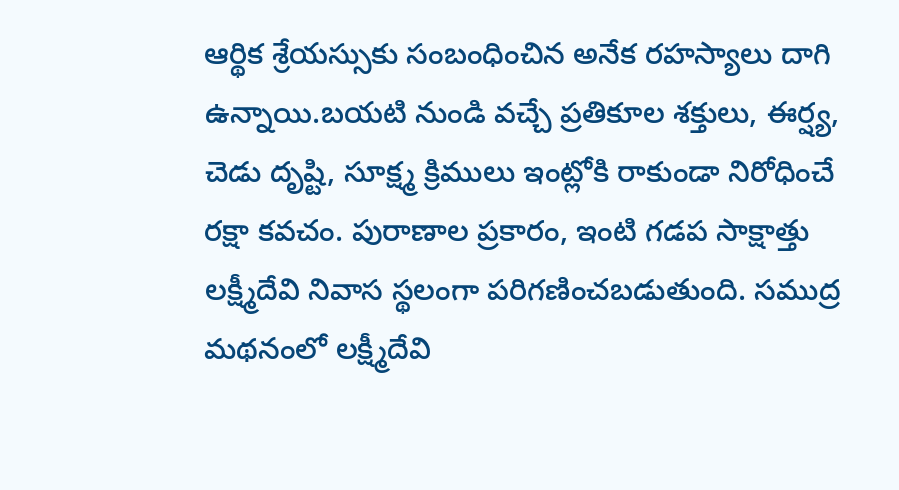ఆర్థిక శ్రేయస్సుకు సంబంధించిన అనేక రహస్యాలు దాగి ఉన్నాయి.బయటి నుండి వచ్చే ప్రతికూల శక్తులు, ఈర్ష్య, చెడు దృష్టి, సూక్ష్మ క్రిములు ఇంట్లోకి రాకుండా నిరోధించే రక్షా కవచం. పురాణాల ప్రకారం, ఇంటి గడప సాక్షాత్తు లక్ష్మీదేవి నివాస స్థలంగా పరిగణించబడుతుంది. సముద్ర మథనంలో లక్ష్మీదేవి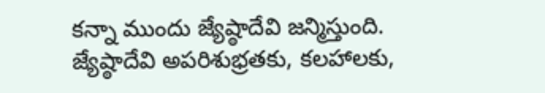కన్నా ముందు జ్యేష్ఠాదేవి జన్మిస్తుంది. జ్యేష్ఠాదేవి అపరిశుభ్రతకు, కలహాలకు,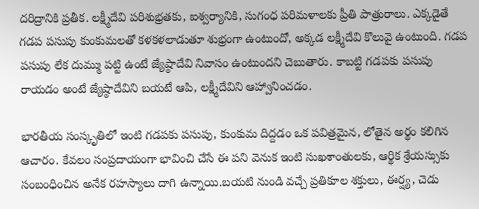దరిద్రానికి ప్రతీక. లక్ష్మీదేవి పరిశుభ్రతకు, ఐశ్వర్యానికి, సుగంధ పరిమళాలకు ప్రీతి పాత్రురాలు. ఎక్కడైతే గడప పసుపు కుంకుమలతో కళకళలాడుతూ శుభ్రంగా ఉంటుందో, అక్కడ లక్ష్మీదేవి కొలువై ఉంటుంది. గడప పసుపు లేక దుమ్ము పట్టి ఉంటే జ్యేష్ఠాదేవి నివాసం ఉంటుందని చెబుతారు. కాబట్టి గడపకు పసుపు రాయడం అంటే జ్యేష్ఠాదేవిని బయటే ఆపి, లక్ష్మీదేవిని ఆహ్వానించడం.

భారతీయ సంస్కృతిలో ఇంటి గడపకు పసుపు, కుంకుమ దిద్దడం ఒక పవిత్రమైన, లోతైన అర్థం కలిగిన ఆచారం. కేవలం సంప్రదాయంగా భావించి చేసే ఈ పని వెనుక ఇంటి సుఖశాంతులకు, ఆర్థిక శ్రేయస్సుకు సంబంధించిన అనేక రహస్యాలు దాగి ఉన్నాయి.బయటి నుండి వచ్చే ప్రతికూల శక్తులు, ఈర్ష్య, చెడు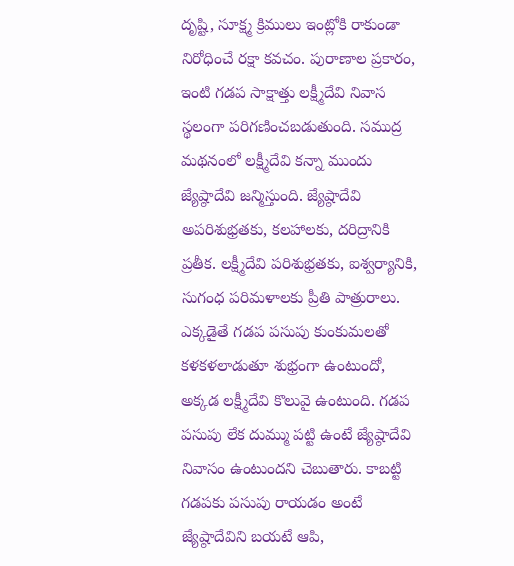దృష్టి, సూక్ష్మ క్రిములు ఇంట్లోకి రాకుండా నిరోధించే రక్షా కవచం. పురాణాల ప్రకారం, ఇంటి గడప సాక్షాత్తు లక్ష్మీదేవి నివాస స్థలంగా పరిగణించబడుతుంది. సముద్ర మథనంలో లక్ష్మీదేవి కన్నా ముందు జ్యేష్ఠాదేవి జన్మిస్తుంది. జ్యేష్ఠాదేవి అపరిశుభ్రతకు, కలహాలకు, దరిద్రానికి ప్రతీక. లక్ష్మీదేవి పరిశుభ్రతకు, ఐశ్వర్యానికి, సుగంధ పరిమళాలకు ప్రీతి పాత్రురాలు. ఎక్కడైతే గడప పసుపు కుంకుమలతో కళకళలాడుతూ శుభ్రంగా ఉంటుందో, అక్కడ లక్ష్మీదేవి కొలువై ఉంటుంది. గడప పసుపు లేక దుమ్ము పట్టి ఉంటే జ్యేష్ఠాదేవి నివాసం ఉంటుందని చెబుతారు. కాబట్టి గడపకు పసుపు రాయడం అంటే జ్యేష్ఠాదేవిని బయటే ఆపి,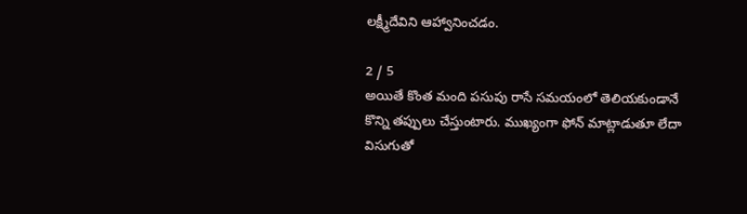లక్ష్మీదేవిని ఆహ్వానించడం.

2 / 5
అయితే కొంత మంది పసుపు రాసే సమయంలో తెలియకుండానే కొన్ని తప్పులు చేస్తుంటారు. ముఖ్యంగా ఫోన్ మాట్లాడుతూ లేదా విసుగుతో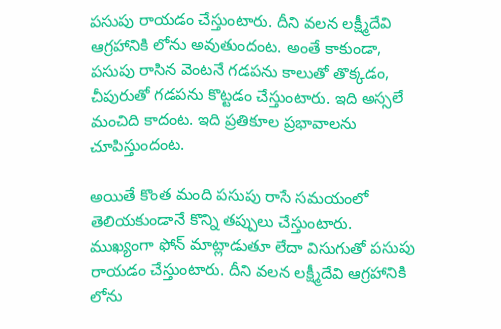పసుపు రాయడం చేస్తుంటారు. దీని వలన లక్ష్మీదేవి ఆగ్రహానికి లోను అవుతుందంట. అంతే కాకుండా,  పసుపు రాసిన వెంటనే గడపను కాలుతో తొక్కడం, చీపురుతో గడపను కొట్టడం చేస్తుంటారు. ఇది అస్సలే మంచిది కాదంట. ఇది ప్రతికూల ప్రభావాలను చూపిస్తుందంట.

అయితే కొంత మంది పసుపు రాసే సమయంలో తెలియకుండానే కొన్ని తప్పులు చేస్తుంటారు. ముఖ్యంగా ఫోన్ మాట్లాడుతూ లేదా విసుగుతో పసుపు రాయడం చేస్తుంటారు. దీని వలన లక్ష్మీదేవి ఆగ్రహానికి లోను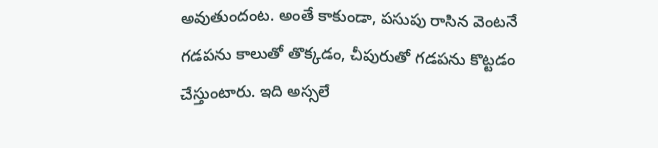అవుతుందంట. అంతే కాకుండా, పసుపు రాసిన వెంటనే గడపను కాలుతో తొక్కడం, చీపురుతో గడపను కొట్టడం చేస్తుంటారు. ఇది అస్సలే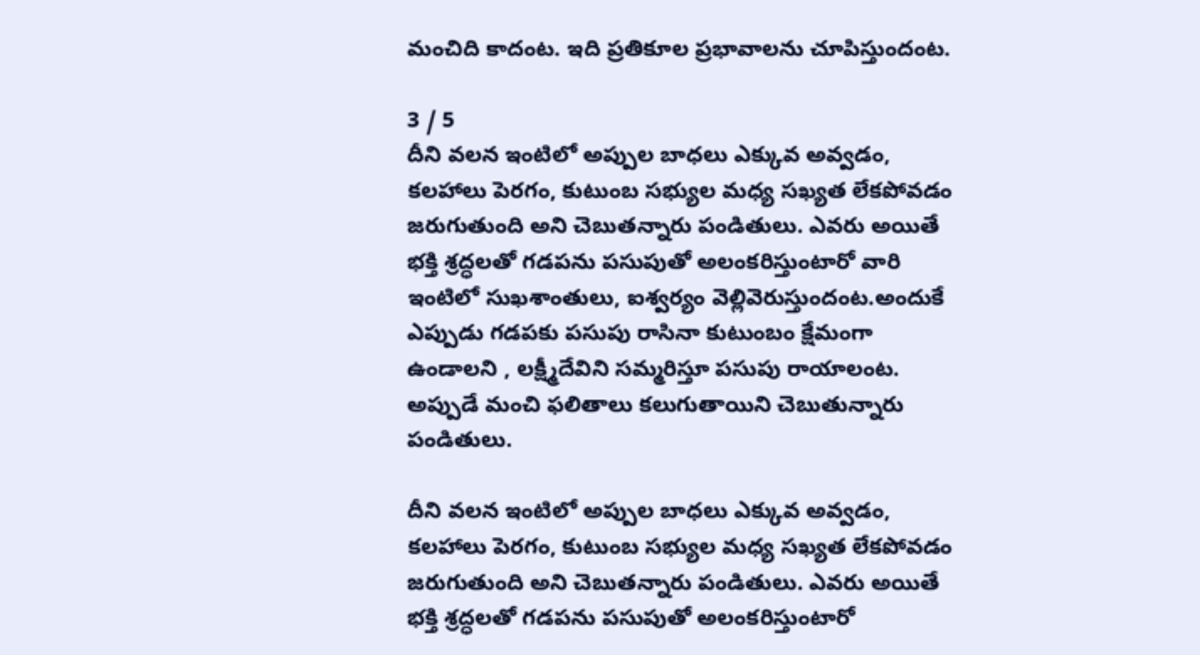మంచిది కాదంట. ఇది ప్రతికూల ప్రభావాలను చూపిస్తుందంట.

3 / 5
దీని వలన ఇంటిలో అప్పుల బాధలు ఎక్కువ అవ్వడం, కలహాలు పెరగం, కుటుంబ సభ్యుల మధ్య సఖ్యత లేకపోవడం జరుగుతుంది అని చెబుతన్నారు పండితులు. ఎవరు అయితే భక్తి శ్రద్ధలతో గడపను పసుపుతో అలంకరిస్తుంటారో వారి ఇంటిలో సుఖశాంతులు, ఐశ్వర్యం వెల్లివెరుస్తుందంట.అందుకే ఎప్పుడు గడపకు పసుపు రాసినా కుటుంబం క్షేమంగా ఉండాలని , లక్ష్మీదేవిని సమ్మరిస్తూ పసుపు రాయాలంట. అప్పుడే మంచి ఫలితాలు కలుగుతాయిని చెబుతున్నారు పండితులు.

దీని వలన ఇంటిలో అప్పుల బాధలు ఎక్కువ అవ్వడం, కలహాలు పెరగం, కుటుంబ సభ్యుల మధ్య సఖ్యత లేకపోవడం జరుగుతుంది అని చెబుతన్నారు పండితులు. ఎవరు అయితే భక్తి శ్రద్ధలతో గడపను పసుపుతో అలంకరిస్తుంటారో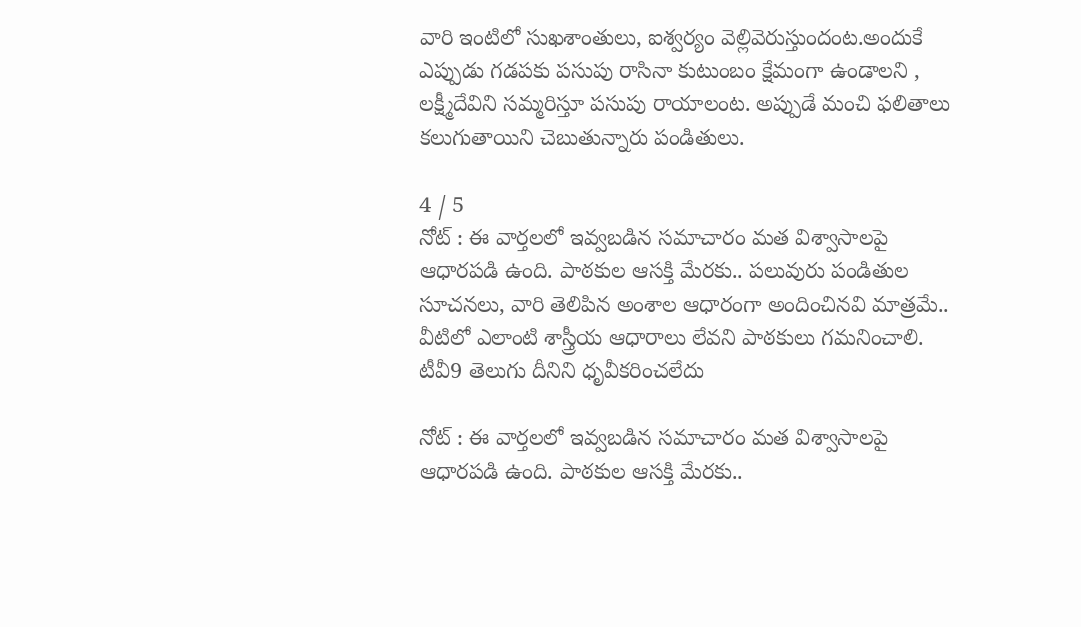వారి ఇంటిలో సుఖశాంతులు, ఐశ్వర్యం వెల్లివెరుస్తుందంట.అందుకే ఎప్పుడు గడపకు పసుపు రాసినా కుటుంబం క్షేమంగా ఉండాలని , లక్ష్మీదేవిని సమ్మరిస్తూ పసుపు రాయాలంట. అప్పుడే మంచి ఫలితాలు కలుగుతాయిని చెబుతున్నారు పండితులు.

4 / 5
నోట్ : ఈ వార్తలలో ఇవ్వబడిన సమాచారం మత విశ్వాసాలపై ఆధారపడి ఉంది. పాఠకుల ఆసక్తి మేరకు.. పలువురు పండితుల సూచనలు, వారి తెలిపిన అంశాల ఆధారంగా అందించినవి మాత్రమే.. వీటిలో ఎలాంటి శాస్త్రీయ ఆధారాలు లేవని పాఠకులు గమనించాలి. టీవీ9 తెలుగు దీనిని ధృవీకరించలేదు

నోట్ : ఈ వార్తలలో ఇవ్వబడిన సమాచారం మత విశ్వాసాలపై ఆధారపడి ఉంది. పాఠకుల ఆసక్తి మేరకు..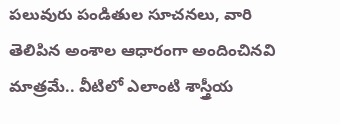పలువురు పండితుల సూచనలు, వారి తెలిపిన అంశాల ఆధారంగా అందించినవి మాత్రమే.. వీటిలో ఎలాంటి శాస్త్రీయ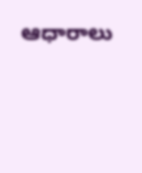ఆధారాలు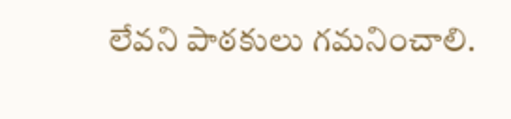లేవని పాఠకులు గమనించాలి.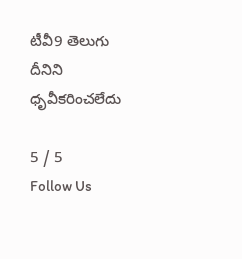టీవీ9 తెలుగు దీనిని ధృవీకరించలేదు

5 / 5
Follow Us